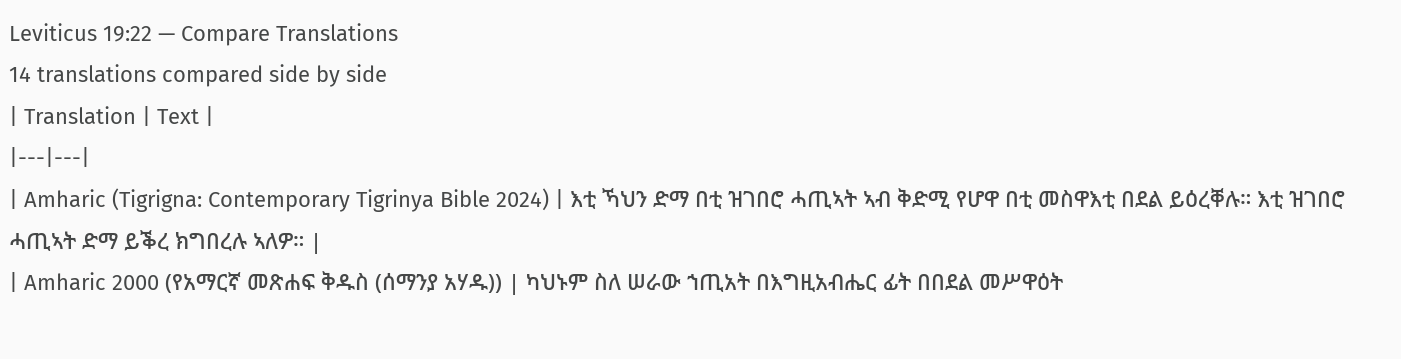Leviticus 19:22 — Compare Translations
14 translations compared side by side
| Translation | Text |
|---|---|
| Amharic (Tigrigna: Contemporary Tigrinya Bible 2024) | እቲ ኻህን ድማ በቲ ዝገበሮ ሓጢኣት ኣብ ቅድሚ የሆዋ በቲ መስዋእቲ በደል ይዕረቐሉ። እቲ ዝገበሮ ሓጢኣት ድማ ይቕረ ክግበረሉ ኣለዎ። |
| Amharic 2000 (የአማርኛ መጽሐፍ ቅዱስ (ሰማንያ አሃዱ)) | ካህኑም ስለ ሠራው ኀጢአት በእግዚአብሔር ፊት በበደል መሥዋዕት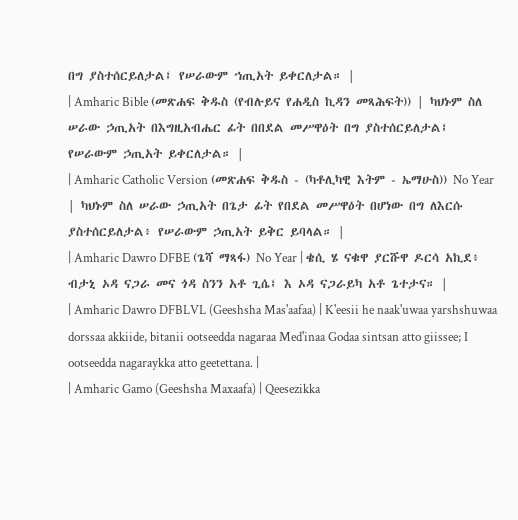በግ ያስተሰርይለታል፤ የሠራውም ኀጢአት ይቀርለታል። |
| Amharic Bible (መጽሐፍ ቅዱስ (የብሉይና የሐዲስ ኪዳን መጻሕፍት)) | ካህኑም ስለ ሠራው ኃጢአት በእግዚአብሔር ፊት በበደል መሥዋዕት በግ ያስተሰርይለታል፤ የሠራውም ኃጢአት ይቀርለታል። |
| Amharic Catholic Version (መጽሐፍ ቅዱስ - (ካቶሊካዊ እትም - ኤማሁስ)) No Year | ካህኑም ስለ ሠራው ኃጢአት በጌታ ፊት የበደል መሥዋዕት በሆነው በግ ለእርሱ ያስተሰርይለታል፥ የሠራውም ኃጢአት ይቅር ይባላል። |
| Amharic Dawro DFBE (ጌሻ ማጻፋ) No Year | ቄሲ ሄ ናቁዋ ያርሹዋ ዶርሳ አኪደ፥ ብታኒ ኦዳ ናጋራ መና ጎዳ ስንን አቶ ጊሴ፤ እ ኦዳ ናጋራይካ አቶ ጌተታና። |
| Amharic Dawro DFBLVL (Geeshsha Mas'aafaa) | K'eesii he naak'uwaa yarshshuwaa dorssaa akkiide, bitanii ootseedda nagaraa Med'inaa Godaa sintsan atto giissee; I ootseedda nagaraykka atto geetettana. |
| Amharic Gamo (Geeshsha Maxaafa) | Qeesezikka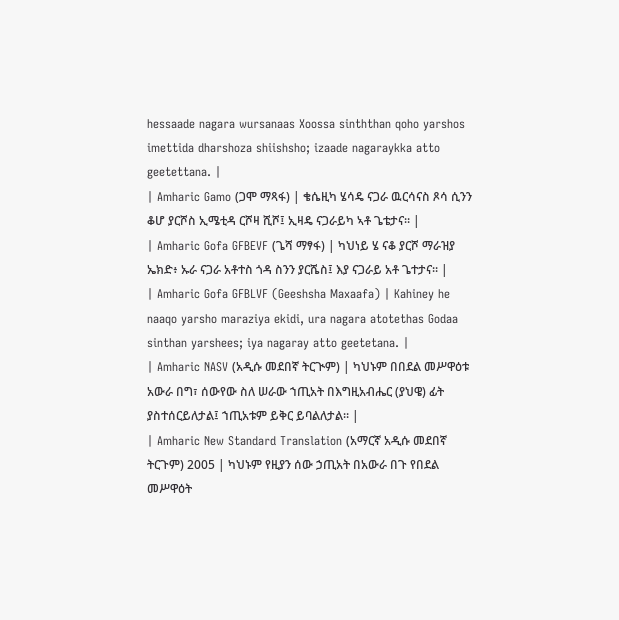hessaade nagara wursanaas Xoossa sinththan qoho yarshos imettida dharshoza shiishsho; izaade nagaraykka atto geetettana. |
| Amharic Gamo (ጋሞ ማጻፋ) | ቄሴዚካ ሄሳዴ ናጋራ ዉርሳናስ ጾሳ ሲንን ቆሆ ያርሾስ ኢሜቲዳ ርሾዛ ሺሾ፤ ኢዛዴ ናጋራይካ ኣቶ ጌቴታና። |
| Amharic Gofa GFBEVF (ጌሻ ማፃፋ) | ካህነይ ሄ ናቆ ያርሾ ማራዝያ ኤክድ፥ ኡራ ናጋራ አቶተስ ጎዳ ስንን ያርሼስ፤ እያ ናጋራይ አቶ ጌተታና። |
| Amharic Gofa GFBLVF (Geeshsha Maxaafa) | Kahiney he naaqo yarsho maraziya ekidi, ura nagara atotethas Godaa sinthan yarshees; iya nagaray atto geetetana. |
| Amharic NASV (አዲሱ መደበኛ ትርጒም) | ካህኑም በበደል መሥዋዕቱ አውራ በግ፣ ሰውየው ስለ ሠራው ኀጢአት በእግዚአብሔር (ያህዌ) ፊት ያስተሰርይለታል፤ ኀጢአቱም ይቅር ይባልለታል። |
| Amharic New Standard Translation (አማርኛ አዲሱ መደበኛ ትርጉም) 2005 | ካህኑም የዚያን ሰው ኃጢአት በአውራ በጉ የበደል መሥዋዕት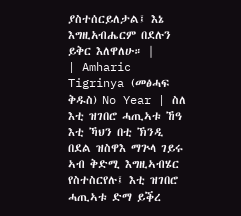ያስተሰርይለታል፤ እኔ እግዚአብሔርም በደሉን ይቅር እለዋለሁ። |
| Amharic Tigrinya (መፅሓፍ ቅዱስ) No Year | ስለ እቲ ዝገበሮ ሓጢኣቱ ኸዓ እቲ ኻህን በቲ ኽንዲ በደል ዝስዋእ ማጕላ ገይሩ ኣብ ቅድሚ እግዚኣብሄር የስተስርየሉ፤ እቲ ዝገበሮ ሓጢኣቱ ድማ ይቕረ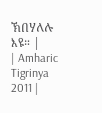ኽበሃለሉ እዩ። |
| Amharic Tigrinya 2011 |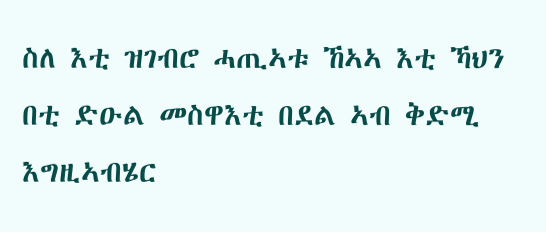ስለ እቲ ዝገብሮ ሓጢኣቱ ኸኣኣ እቲ ኻህን በቲ ድዑል መስዋእቲ በደል ኣብ ቅድሚ እግዚኣብሄር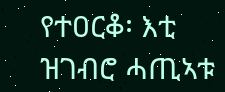የተዐርቆ፡ እቲ ዝገብሮ ሓጢኣቱ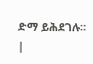ድማ ይሕደገሉ። |